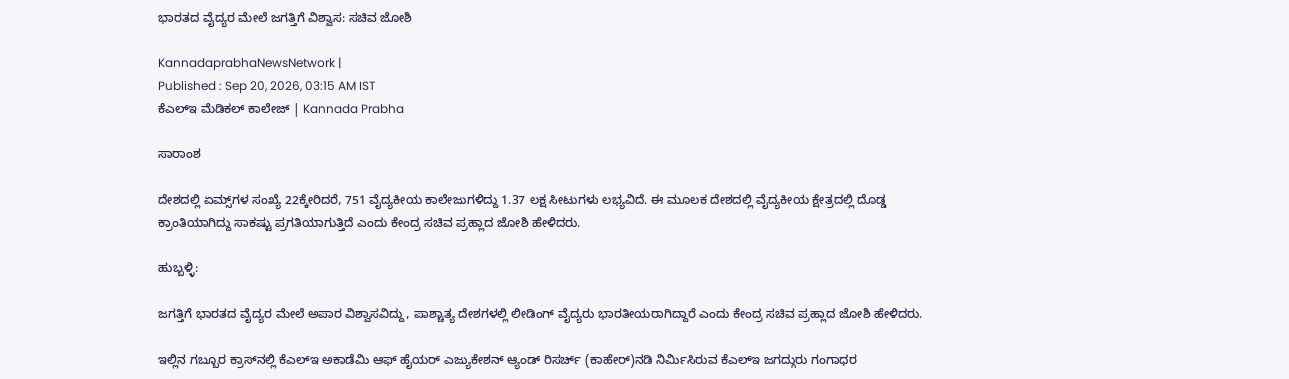ಭಾರತದ ವೈದ್ಯರ ಮೇಲೆ ಜಗತ್ತಿಗೆ ವಿಶ್ವಾಸ: ಸಚಿವ ಜೋಶಿ

KannadaprabhaNewsNetwork |
Published : Sep 20, 2026, 03:15 AM IST
ಕೆಎಲ್‌ಇ ಮೆಡಿಕಲ್‌ ಕಾಲೇಜ್‌ | Kannada Prabha

ಸಾರಾಂಶ

ದೇಶದಲ್ಲಿ ಏಮ್ಸ್‌ಗಳ ಸಂಖ್ಯೆ 22ಕ್ಕೇರಿದರೆ, 751 ವೈದ್ಯಕೀಯ ಕಾಲೇಜುಗಳಿದ್ದು 1.37 ಲಕ್ಷ ಸೀಟುಗಳು ಲಭ್ಯವಿದೆ. ಈ ಮೂಲಕ ದೇಶದಲ್ಲಿ ವೈದ್ಯಕೀಯ ಕ್ಷೇತ್ರದಲ್ಲಿ ದೊಡ್ಡ ಕ್ರಾಂತಿಯಾಗಿದ್ದು ಸಾಕಷ್ಟು ಪ್ರಗತಿಯಾಗುತ್ತಿದೆ ಎಂದು ಕೇಂದ್ರ ಸಚಿವ ಪ್ರಹ್ಲಾದ ಜೋಶಿ ಹೇಳಿದರು.

ಹುಬ್ಬಳ್ಳಿ:

ಜಗತ್ತಿಗೆ ಭಾರತದ ವೈದ್ಯರ ಮೇಲೆ ಅಪಾರ ವಿಶ್ವಾಸವಿದ್ದು, ಪಾಶ್ಚಾತ್ಯ ದೇಶಗಳಲ್ಲಿ ಲೀಡಿಂಗ್ ವೈದ್ಯರು ಭಾರತೀಯರಾಗಿದ್ದಾರೆ ಎಂದು ಕೇಂದ್ರ ಸಚಿವ ಪ್ರಹ್ಲಾದ ಜೋಶಿ ಹೇಳಿದರು‌.

ಇಲ್ಲಿನ ಗಬ್ಬೂರ ಕ್ರಾಸ್‌ನಲ್ಲಿ ಕೆಎಲ್‌ಇ ಅಕಾಡೆಮಿ ಆಫ್‌ ಹೈಯರ್‌ ಎಜ್ಯುಕೇಶನ್‌ ಆ್ಯಂಡ್‌ ರಿಸರ್ಚ್‌ (ಕಾಹೇರ್‌)ನಡಿ ನಿರ್ಮಿಸಿರುವ ಕೆಎಲ್‌ಇ ಜಗದ್ಗುರು ಗಂಗಾಧರ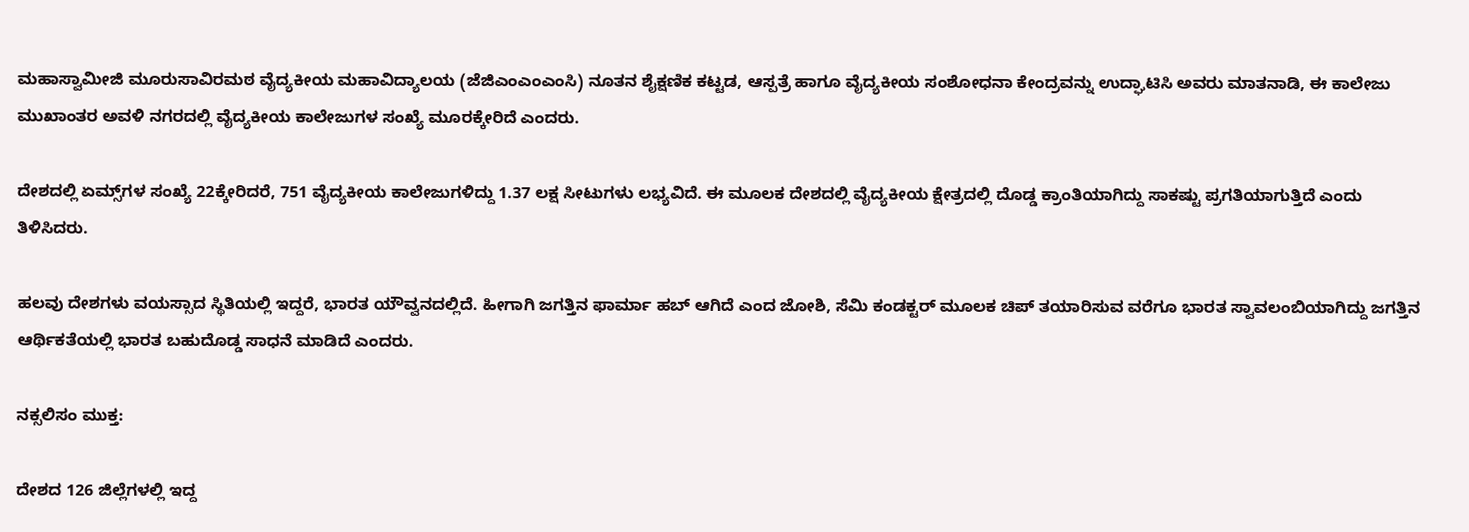ಮಹಾಸ್ವಾಮೀಜಿ ಮೂರುಸಾವಿರಮಠ ವೈದ್ಯಕೀಯ ಮಹಾವಿದ್ಯಾಲಯ (ಜೆಜಿಎಂಎಂಎಂಸಿ) ನೂತನ ಶೈಕ್ಷಣಿಕ ಕಟ್ಟಡ, ಆಸ್ಪತ್ರೆ ಹಾಗೂ ವೈದ್ಯಕೀಯ ಸಂಶೋಧನಾ ಕೇಂದ್ರವನ್ನು ಉದ್ಘಾಟಿಸಿ ಅವರು ಮಾತನಾಡಿ, ಈ ಕಾಲೇಜು ಮುಖಾಂತರ ಅವಳಿ ನಗರದಲ್ಲಿ ವೈದ್ಯಕೀಯ ಕಾಲೇಜುಗಳ ಸಂಖ್ಯೆ ಮೂರಕ್ಕೇರಿದೆ ಎಂದರು.

ದೇಶದಲ್ಲಿ ಏಮ್ಸ್‌ಗಳ ಸಂಖ್ಯೆ 22ಕ್ಕೇರಿದರೆ, 751 ವೈದ್ಯಕೀಯ ಕಾಲೇಜುಗಳಿದ್ದು 1.37 ಲಕ್ಷ ಸೀಟುಗಳು ಲಭ್ಯವಿದೆ. ಈ ಮೂಲಕ ದೇಶದಲ್ಲಿ ವೈದ್ಯಕೀಯ ಕ್ಷೇತ್ರದಲ್ಲಿ ದೊಡ್ಡ ಕ್ರಾಂತಿಯಾಗಿದ್ದು ಸಾಕಷ್ಟು ಪ್ರಗತಿಯಾಗುತ್ತಿದೆ ಎಂದು ತಿಳಿಸಿದರು.

ಹಲವು ದೇಶಗಳು ವಯಸ್ಸಾದ ಸ್ಥಿತಿಯಲ್ಲಿ ಇದ್ದರೆ, ಭಾರತ ಯೌವ್ವನದಲ್ಲಿದೆ. ಹೀಗಾಗಿ ಜಗತ್ತಿನ ಫಾರ್ಮಾ ಹಬ್‌ ಆಗಿದೆ ಎಂದ ಜೋಶಿ, ಸೆಮಿ ಕಂಡಕ್ಟರ್‌ ಮೂಲಕ ಚಿಪ್‌ ತಯಾರಿಸುವ ವರೆಗೂ ಭಾರತ ಸ್ವಾವಲಂಬಿಯಾಗಿದ್ದು ಜಗತ್ತಿನ ಆರ್ಥಿಕತೆಯಲ್ಲಿ ಭಾರತ ಬಹುದೊಡ್ಡ ಸಾಧನೆ ಮಾಡಿದೆ ಎಂದರು.

ನಕ್ಸಲಿಸಂ ಮುಕ್ತ:

ದೇಶದ 126 ಜಿಲ್ಲೆಗಳಲ್ಲಿ ಇದ್ದ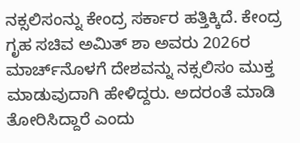ನಕ್ಸಲಿಸಂನ್ನು ಕೇಂದ್ರ ಸರ್ಕಾರ ಹತ್ತಿಕ್ಕಿದೆ. ಕೇಂದ್ರ ಗೃಹ ಸಚಿವ ಅಮಿತ್‌ ಶಾ ಅವರು 2026ರ ಮಾರ್ಚ್‌ನೊಳಗೆ ದೇಶವನ್ನು ನಕ್ಸಲಿಸಂ ಮುಕ್ತ ಮಾಡುವುದಾಗಿ ಹೇಳಿದ್ದರು. ಅದರಂತೆ ಮಾಡಿ ತೋರಿಸಿದ್ದಾರೆ ಎಂದು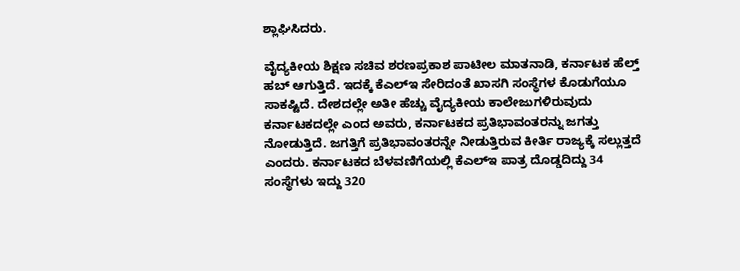ಶ್ಲಾಘಿಸಿದರು.

ವೈದ್ಯಕೀಯ ಶಿಕ್ಷಣ ಸಚಿವ ಶರಣಪ್ರಕಾಶ ಪಾಟೀಲ ಮಾತನಾಡಿ, ಕರ್ನಾಟಕ ಹೆಲ್ತ್‌ ಹಬ್‌ ಆಗುತ್ತಿದೆ. ಇದಕ್ಕೆ ಕೆಎಲ್‌ಇ ಸೇರಿದಂತೆ ಖಾಸಗಿ ಸಂಸ್ಥೆಗಳ ಕೊಡುಗೆಯೂ ಸಾಕಷ್ಟಿದೆ. ದೇಶದಲ್ಲೇ ಅತೀ ಹೆಚ್ಚು ವೈದ್ಯಕೀಯ ಕಾಲೇಜುಗಳಿರುವುದು ಕರ್ನಾಟಕದಲ್ಲೇ ಎಂದ ಅವರು, ಕರ್ನಾಟಕದ ಪ್ರತಿಭಾವಂತರನ್ನು ಜಗತ್ತು ನೋಡುತ್ತಿದೆ. ಜಗತ್ತಿಗೆ ಪ್ರತಿಭಾವಂತರನ್ನೇ ನೀಡುತ್ತಿರುವ ಕೀರ್ತಿ ರಾಜ್ಯಕ್ಕೆ ಸಲ್ಲುತ್ತದೆ ಎಂದರು. ಕರ್ನಾಟಕದ ಬೆಳವಣಿಗೆಯಲ್ಲಿ ಕೆಎಲ್‌ಇ ಪಾತ್ರ ದೊಡ್ಡದಿದ್ದು 34 ಸಂಸ್ಥೆಗಳು ಇದ್ದು 320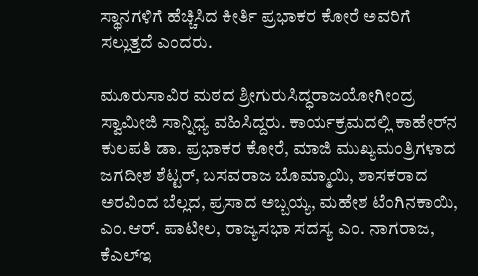ಸ್ಥಾನಗಳಿಗೆ ಹೆಚ್ಚಿಸಿದ ಕೀರ್ತಿ ಪ್ರಭಾಕರ ಕೋರೆ ಅವರಿಗೆ ಸಲ್ಲುತ್ತದೆ ಎಂದರು.

ಮೂರುಸಾವಿರ ಮಠದ ಶ್ರೀಗುರುಸಿದ್ಧರಾಜಯೋಗೀಂದ್ರ ಸ್ವಾಮೀಜಿ ಸಾನ್ನಿಧ್ಯ ವಹಿಸಿದ್ದರು. ಕಾರ್ಯಕ್ರಮದಲ್ಲಿ ಕಾಹೇರ್‌ನ ಕುಲಪತಿ ಡಾ. ಪ್ರಭಾಕರ ಕೋರೆ, ಮಾಜಿ ಮುಖ್ಯಮಂತ್ರಿಗಳಾದ ಜಗದೀಶ ಶೆಟ್ಟರ್‌, ಬಸವರಾಜ ಬೊಮ್ಮಾಯಿ, ಶಾಸಕರಾದ ಅರವಿಂದ ಬೆಲ್ಲದ, ಪ್ರಸಾದ ಅಬ್ಬಯ್ಯ, ಮಹೇಶ ಟೆಂಗಿನಕಾಯಿ, ಎಂ.ಆರ್‌. ಪಾಟೀಲ, ರಾಜ್ಯಸಭಾ ಸದಸ್ಯ ಎಂ. ನಾಗರಾಜ, ಕೆಎಲ್‌ಇ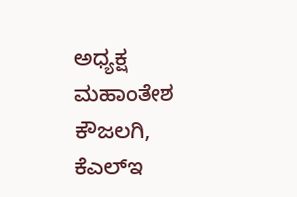ಅಧ್ಯಕ್ಷ ಮಹಾಂತೇಶ ಕೌಜಲಗಿ, ಕೆಎಲ್‌ಇ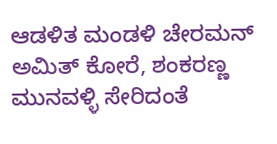ಆಡಳಿತ ಮಂಡಳಿ ಚೇರಮನ್‌ ಅಮಿತ್‌ ಕೋರೆ, ಶಂಕರಣ್ಣ ಮುನವಳ್ಳಿ ಸೇರಿದಂತೆ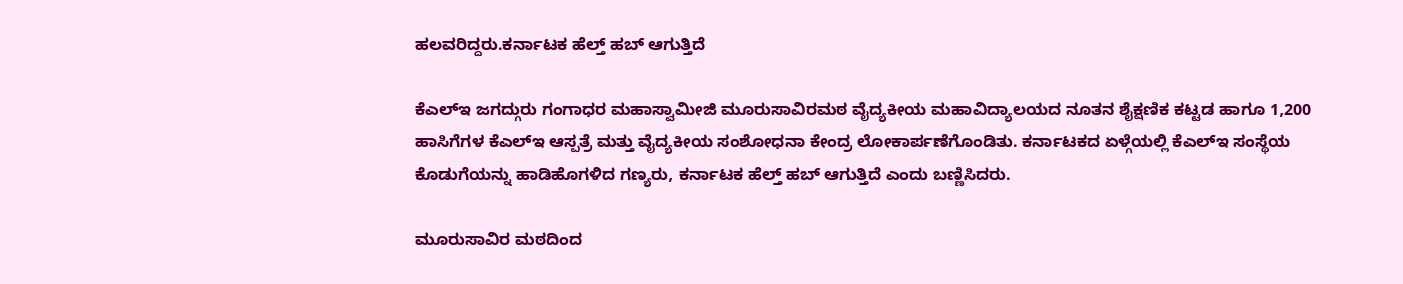ಹಲವರಿದ್ದರು.ಕರ್ನಾಟಕ ಹೆಲ್ತ್‌ ಹಬ್‌ ಆಗುತ್ತಿದೆ

ಕೆಎಲ್‌ಇ ಜಗದ್ಗುರು ಗಂಗಾಧರ ಮಹಾಸ್ವಾಮೀಜಿ ಮೂರುಸಾವಿರಮಠ ವೈದ್ಯಕೀಯ ಮಹಾವಿದ್ಯಾಲಯದ ನೂತನ ಶೈಕ್ಷಣಿಕ ಕಟ್ಟಡ ಹಾಗೂ 1,200 ಹಾಸಿಗೆಗಳ ಕೆಎಲ್‌ಇ ಆಸ್ಪತ್ರೆ ಮತ್ತು ವೈದ್ಯಕೀಯ ಸಂಶೋಧನಾ ಕೇಂದ್ರ ಲೋಕಾರ್ಪಣೆಗೊಂಡಿತು. ಕರ್ನಾಟಕದ ಏಳ್ಗೆಯಲ್ಲಿ ಕೆಎಲ್‌ಇ ಸಂಸ್ಥೆಯ ಕೊಡುಗೆಯನ್ನು ಹಾಡಿಹೊಗಳಿದ ಗಣ್ಯರು, ಕರ್ನಾಟಕ ಹೆಲ್ತ್‌ ಹಬ್‌ ಆಗುತ್ತಿದೆ ಎಂದು ಬಣ್ಣಿಸಿದರು.

ಮೂರುಸಾವಿರ ಮಠದಿಂದ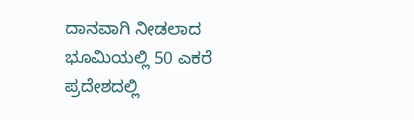ದಾನವಾಗಿ ನೀಡಲಾದ ಭೂಮಿಯಲ್ಲಿ 50 ಎಕರೆ ಪ್ರದೇಶದಲ್ಲಿ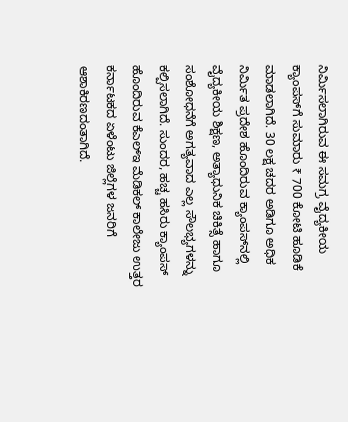ನಿರ್ಮಿಸಲಾಗಿರುವ ಈ ಸಮಗ್ರ ವೈದ್ಯಕೀಯ ಕ್ಯಾಂಪಸ್‌ಗೆ ಸುಮಾರು ₹ 700 ಕೋಟಿ ಹೂಡಿಕೆ ಮಾಡಲಾಗಿದೆ. 30 ಲಕ್ಷ ಚದರ ಅಡಿಗೂ ಅಧಿಕ ನಿರ್ಮಿತ ಪ್ರದೇಶ ಹೊಂದಿರುವ ಕ್ಯಾಂಪಸ್‌ನಲ್ಲಿ ವೈದ್ಯಕೀಯ ಶಿಕ್ಷಣ, ಅತ್ಯಾಧುನಿಕ ಚಿಕಿತ್ಸೆ ಹಾಗೂ ಸಂಶೋಧನೆಗೆ ಅಗತ್ಯವಾದ ಎಲ್ಲ ಸೌಲಭ್ಯಗಳನ್ನು ಕಲ್ಪಿಸಲಾಗಿದೆ. ಸುಂದರ, ಹಚ್ಚ ಹಸಿರು ಕ್ಯಾಂಪಸ್‌ ಹೊಂದಿರುವ ಕೆಎಲ್‌ಇ ಮೆಡಿಕಲ್‌ ಕಾಲೇಜು ಉತ್ತರ ಕರ್ನಾಟಕದ ಏಳೆಂಟು ಜಿಲ್ಲೆಗಳ ಜನರಿಗೆ ಆಶಾಕಿರಣದಂತಾಗಿದೆ.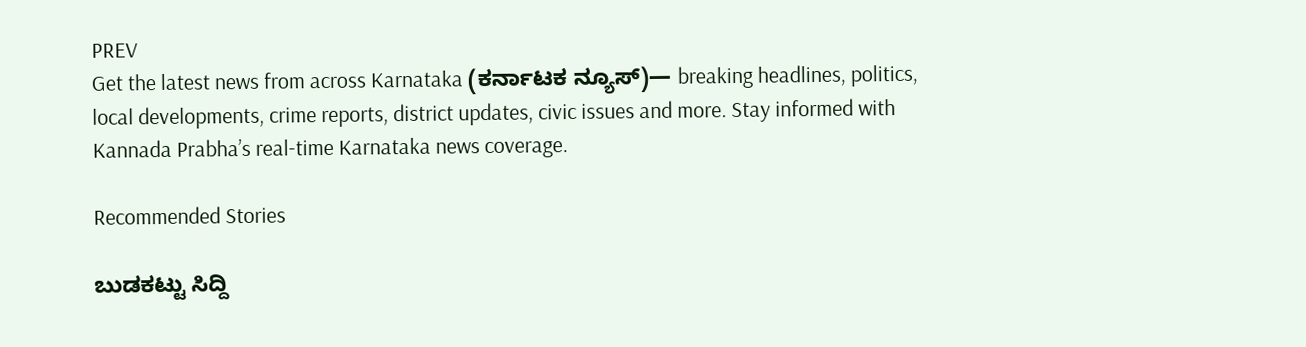PREV
Get the latest news from across Karnataka (ಕರ್ನಾಟಕ ನ್ಯೂಸ್)— breaking headlines, politics, local developments, crime reports, district updates, civic issues and more. Stay informed with Kannada Prabha’s real‑time Karnataka news coverage.

Recommended Stories

ಬುಡಕಟ್ಟು ಸಿದ್ದಿ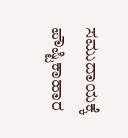ಸಮುದಾಯಕ್ಕೆ ಪೌಷ್ಟಿಕಾಹಾರ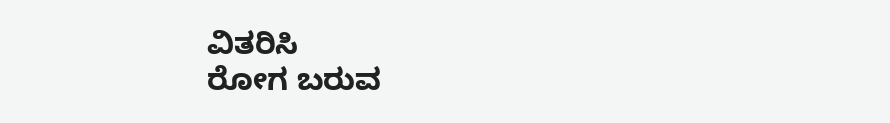ವಿತರಿಸಿ
ರೋಗ ಬರುವ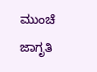ಮುಂಚೆ ಜಾಗೃತಿ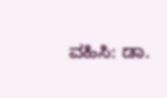ವಹಿಸಿ: ಡಾ.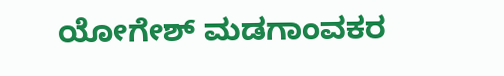ಯೋಗೇಶ್ ಮಡಗಾಂವಕರ